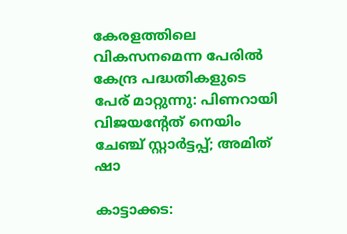കേരളത്തിലെ വികസനമെന്ന പേരിൽ കേന്ദ്ര പദ്ധതികളുടെ പേര് മാറ്റുന്നു: പിണറായി വിജയന്‍റേത് നെയിം ചേഞ്ച് സ്റ്റാർട്ടപ്പ്; അമിത് ഷാ

കാട്ടാക്കട: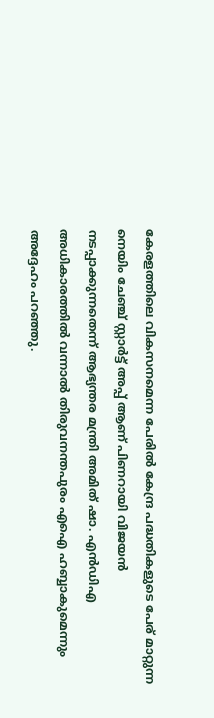കേരളത്തിലെ വികസനമെന്ന പേരിൽ കേന്ദ്ര പദ്ധതികളുടെ പേര് മാറ്റുന്ന നെയിം ചേഞ്ച് സ്റ്റാർട്ട് അപ്പ് ആണ് പിണറായി വിജയൻ നടപ്പാക്കുന്നതെന്ന് ആഭ്യന്തര മന്ത്രി അമിത് ഷാ. എൻഡിഎ അധികാരത്തിൽ വന്നാൽ തിരുവനന്തപുരം എഐ ഹബ്ബാകുമെന്നും അദ്ദേഹം പറഞ്ഞു.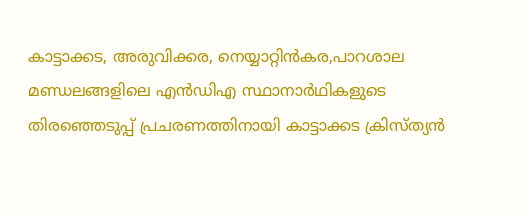കാട്ടാക്കട, അരുവിക്കര, നെയ്യാറ്റിൻകര,പാറശാല മണ്ഡലങ്ങളിലെ എൻഡിഎ സ്ഥാനാർഥികളുടെ തിരഞ്ഞെടുപ്പ് പ്രചരണത്തിനായി കാട്ടാക്കട ക്രിസ്ത്യൻ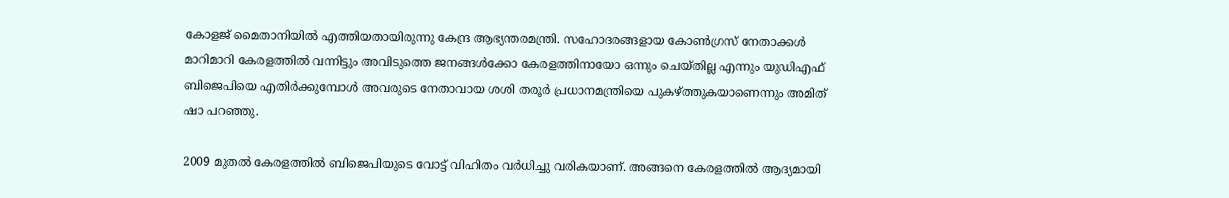കോളജ് മൈതാനിയിൽ എത്തിയതായിരുന്നു കേന്ദ്ര ആഭ്യന്തരമന്ത്രി. സഹോദരങ്ങളായ കോൺഗ്രസ് നേതാക്കൾ മാറിമാറി കേരളത്തിൽ വന്നിട്ടും അവിടുത്തെ ജനങ്ങൾക്കോ കേരളത്തിനായോ ഒന്നും ചെയ്തില്ല എന്നും യുഡിഎഫ് ബിജെപിയെ എതിർക്കുമ്പോൾ അവരുടെ നേതാവായ ശശി തരൂർ പ്രധാനമന്ത്രിയെ പുകഴ്ത്തുകയാണെന്നും അമിത് ഷാ പറഞ്ഞു.

2009 മുതൽ കേരളത്തിൽ ബിജെപിയുടെ വോട്ട് വിഹിതം വർധിച്ചു വരികയാണ്. അങ്ങനെ കേരളത്തിൽ ആദ്യമായി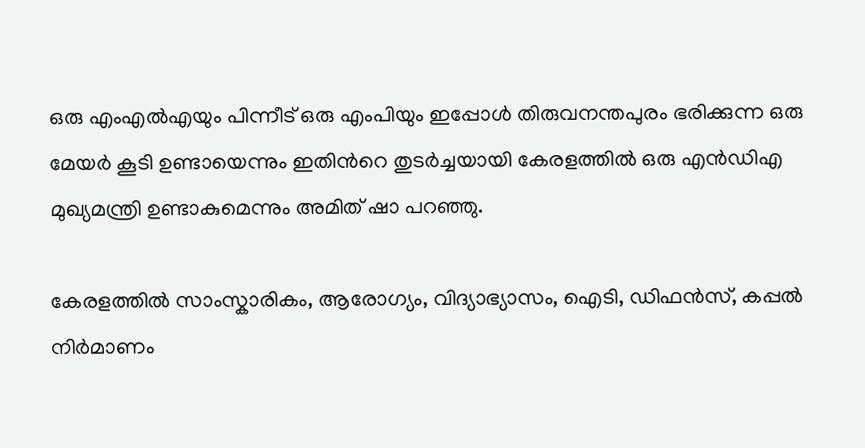ഒരു എംഎൽഎയും പിന്നീട് ഒരു എംപിയും ഇപ്പോൾ തിരുവനന്തപുരം ഭരിക്കുന്ന ഒരു മേയർ കൂടി ഉണ്ടായെന്നും ഇതിന്‍റെ തുടർച്ചയായി കേരളത്തിൽ ഒരു എൻഡിഎ മുഖ്യമന്ത്രി ഉണ്ടാകുമെന്നും അമിത് ഷാ പറഞ്ഞു.

കേരളത്തിൽ സാംസ്കാരികം, ആരോഗ്യം, വിദ്യാഭ്യാസം, ഐടി, ഡിഫൻസ്, കപ്പൽ നിർമാണം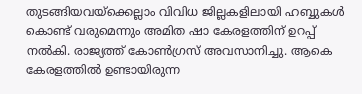തുടങ്ങിയവയ്ക്കെല്ലാം വിവിധ ജില്ലകളിലായി ഹബ്ബുകൾ കൊണ്ട് വരുമെന്നും അമിത ഷാ കേരളത്തിന് ഉറപ്പ് നൽകി. രാജ്യത്ത് കോൺഗ്രസ് അവസാനിച്ചു. ആകെ കേരളത്തിൽ ഉണ്ടായിരുന്ന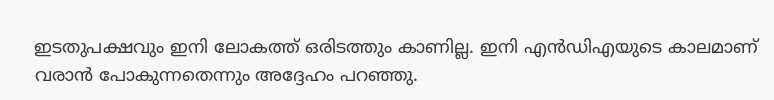ഇടതുപക്ഷവും ഇനി ലോകത്ത് ഒരിടത്തും കാണില്ല. ഇനി എൻഡിഎയുടെ കാലമാണ് വരാൻ പോകുന്നതെന്നും അദ്ദേഹം പറഞ്ഞു.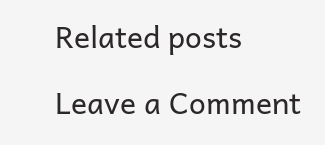Related posts

Leave a Comment